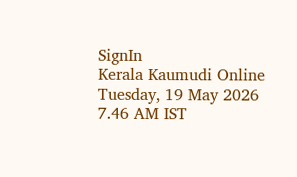SignIn
Kerala Kaumudi Online
Tuesday, 19 May 2026 7.46 AM IST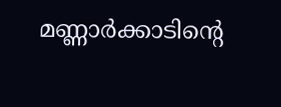മണ്ണാർക്കാടിന്റെ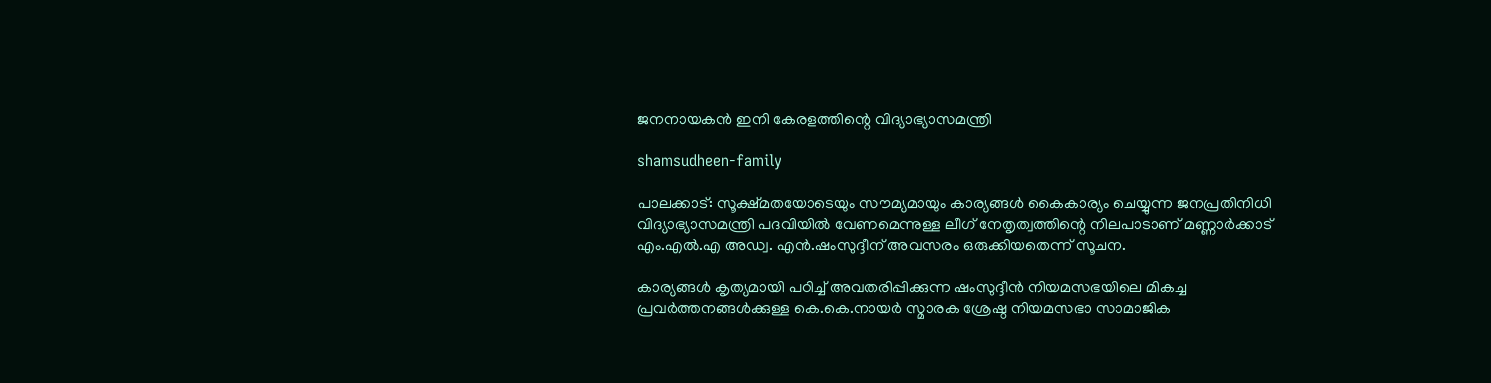ജനനായകൻ ഇനി കേരളത്തിന്റെ വിദ്യാഭ്യാസമന്ത്രി

shamsudheen-family

പാലക്കാട്: സൂക്ഷ്മതയോടെയും സൗമ്യമായും കാര്യങ്ങൾ കൈകാര്യം ചെയ്യുന്ന ജനപ്രതിനിധി വിദ്യാഭ്യാസമന്ത്രി പദവിയിൽ വേണമെന്നുള്ള ലീഗ് നേതൃത്വത്തിന്റെ നിലപാടാണ് മണ്ണാർക്കാട് എം.എൽ.എ അഡ്വ. എൻ.ഷംസുദ്ദീന് അവസരം ഒരുക്കിയതെന്ന് സൂചന.

കാര്യങ്ങൾ കൃത്യമായി പഠിച്ച് അവതരിപ്പിക്കുന്ന ഷംസുദ്ദീൻ നിയമസഭയിലെ മികച്ച പ്രവർത്തനങ്ങൾക്കുള്ള കെ.കെ.നായർ സ്മാരക ശ്രേഷ്ഠ നിയമസഭാ സാമാജിക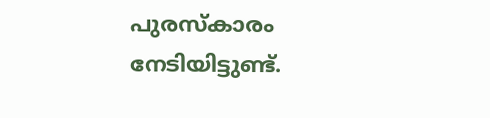പുരസ്‌കാരം നേടിയിട്ടുണ്ട്.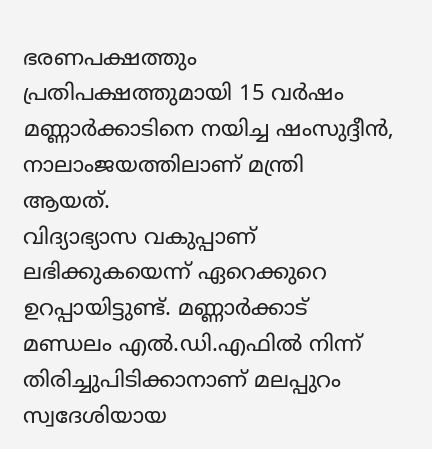ഭരണപക്ഷത്തും പ്രതിപക്ഷത്തുമായി 15 വ‌‌ർഷം മണ്ണാർക്കാടിനെ നയിച്ച ഷംസുദ്ദീൻ, നാലാംജയത്തിലാണ് മന്ത്രി ആയത്.
വിദ്യാഭ്യാസ വകുപ്പാണ് ലഭിക്കുകയെന്ന് ഏറെക്കുറെ ഉറപ്പായിട്ടുണ്ട്. മണ്ണാ‌ർക്കാട് മണ്ഡലം എൽ.ഡി.എഫിൽ നിന്ന് തിരിച്ചുപിടിക്കാനാണ് മലപ്പുറം സ്വദേശിയായ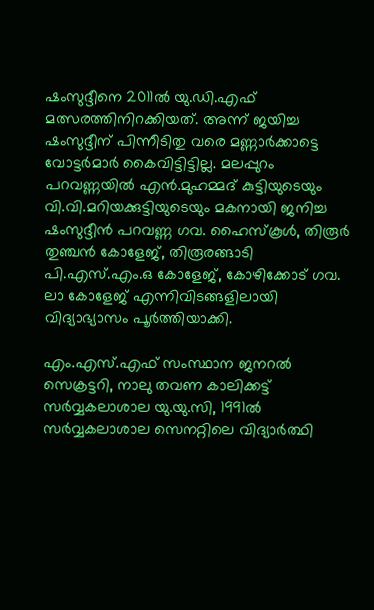ഷംസുദ്ദീനെ 2011ൽ യു.ഡി.എഫ് മത്സരത്തിനിറക്കിയത്. അന്ന് ജയിച്ച ഷംസുദ്ദീന് പിന്നീടിതു വരെ മണ്ണാർക്കാട്ടെ വോട്ടർമാർ കൈവിട്ടിട്ടില്ല. മലപ്പുറം പറവണ്ണയിൽ എൻ.മുഹമ്മദ് കുട്ടിയുടെയും വി.വി.മറിയക്കുട്ടിയുടെയും മകനായി ജനിച്ച ഷംസുദ്ദീൻ പറവണ്ണ ഗവ. ഹൈസ്കൂൾ, തിരൂർ തുഞ്ചൻ കോളേജ്, തിരൂരങ്ങാടി പി.എസ്.എം.ഒ കോളേജ്, കോഴിക്കോട് ഗവ. ലാ കോളേജ് എന്നിവിടങ്ങളിലായി വിദ്യാഭ്യാസം പൂർത്തിയാക്കി.

എം.എസ്.എഫ് സംസ്ഥാന ജനറൽ സെക്രട്ടറി, നാലു തവണ കാലിക്കട്ട് സ‌ർവ്വകലാശാല യു.യു.സി, 1991ൽ സർവ്വകലാശാല സെനറ്റിലെ വിദ്യാ‌ർത്ഥി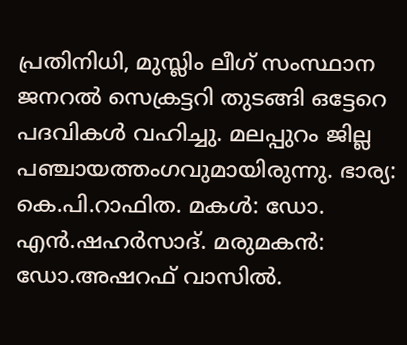പ്രതിനിധി, മുസ്ലിം ലീഗ് സംസ്ഥാന ജനറൽ സെക്രട്ടറി തുടങ്ങി ഒട്ടേറെ പദവികൾ വഹിച്ചു. മലപ്പുറം ജില്ല പഞ്ചായത്തംഗവുമായിരുന്നു. ഭാര്യ: കെ.പി.റാഫിത. മകൾ: ഡോ. എൻ.ഷഹർസാദ്. മരുമകൻ: ഡോ.അഷറഫ് വാസിൽ.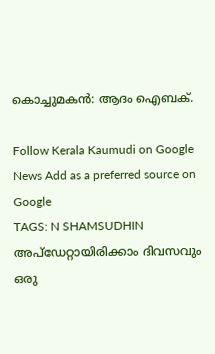കൊച്ചുമകൻ: ആദം ഐബക്.

Follow Kerala Kaumudi on Google News Add as a preferred source on Google
TAGS: N SHAMSUDHIN
അപ്ഡേറ്റായിരിക്കാം ദിവസവും
ഒരു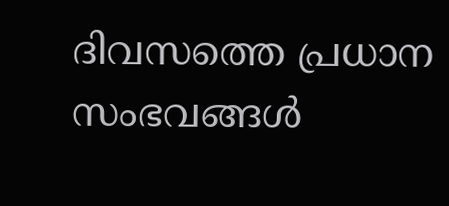ദിവസത്തെ പ്രധാന സംഭവങ്ങൾ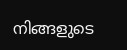നിങ്ങളുടെ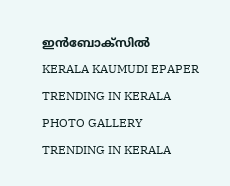ഇൻബോക്സിൽ
KERALA KAUMUDI EPAPER
TRENDING IN KERALA
PHOTO GALLERY
TRENDING IN KERALA